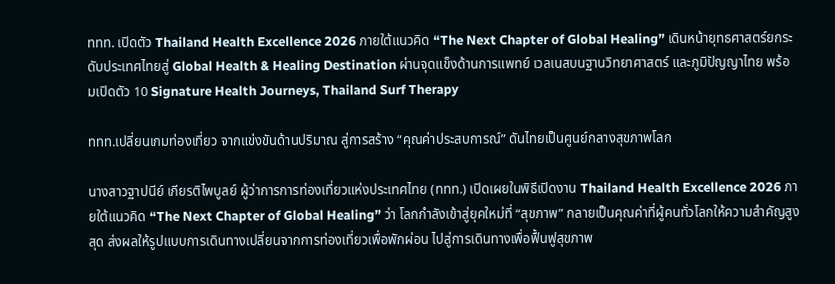ททท. เปิดตัว Thailand Health Excellence 2026 ภายใต้แนวคิด “The Next Chapter of Global Healing” เดินหน้ายุทธศาสตร์ยกระดับประเทศไทยสู่ Global Health & Healing Destination ผ่านจุดแข็งด้านการแพทย์ เวลเนสบนฐานวิทยาศาสตร์ และภูมิปัญญาไทย พร้อมเปิดตัว 10 Signature Health Journeys, Thailand Surf Therapy

ททท.เปลี่ยนเกมท่องเที่ยว จากแข่งขันด้านปริมาณ สู่การสร้าง “คุณค่าประสบการณ์” ดันไทยเป็นศูนย์กลางสุขภาพโลก

นางสาวฐาปนีย์ เกียรติไพบูลย์ ผู้ว่าการการท่องเที่ยวแห่งประเทศไทย (ททท.) เปิดเผยในพิธีเปิดงาน Thailand Health Excellence 2026 ภายใต้แนวคิด “The Next Chapter of Global Healing” ว่า โลกกำลังเข้าสู่ยุคใหม่ที่ “สุขภาพ” กลายเป็นคุณค่าที่ผู้คนทั่วโลกให้ความสำคัญสูงสุด ส่งผลให้รูปแบบการเดินทางเปลี่ยนจากการท่องเที่ยวเพื่อพักผ่อน ไปสู่การเดินทางเพื่อฟื้นฟูสุขภาพ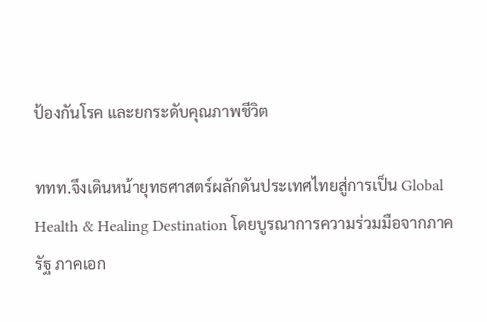ป้องกันโรค และยกระดับคุณภาพชีวิต

ททท.จึงเดินหน้ายุทธศาสตร์ผลักดันประเทศไทยสู่การเป็น Global Health & Healing Destination โดยบูรณาการความร่วมมือจากภาครัฐ ภาคเอก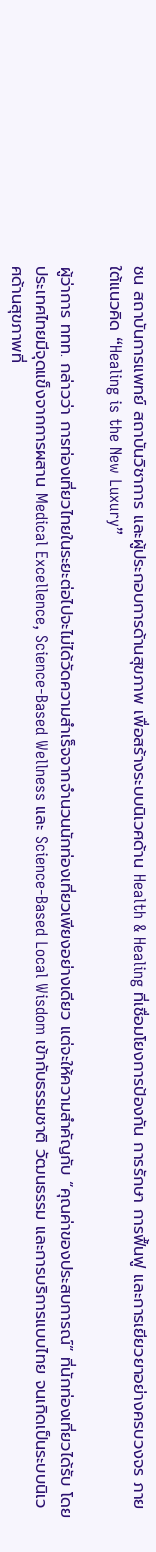ชน สถาบันการแพทย์ สถาบันวิชาการ และผู้ประกอบการด้านสุขภาพ เพื่อสร้างระบบนิเวศด้าน Health & Healing ที่เชื่อมโยงการป้องกัน การรักษา การฟื้นฟู และการเยียวยาอย่างครบวงจร ภายใต้แนวคิด “Healing is the New Luxury”

ผู้ว่าการ ททท. กล่าวว่า การท่องเที่ยวไทยในระยะต่อไปจะไม่ได้วัดความสำเร็จจากจำนวนนักท่องเที่ยวเพียงอย่างเดียว แต่จะให้ความสำคัญกับ “คุณค่าของประสบการณ์” ที่นักท่องเที่ยวได้รับ โดยประเทศไทยมีจุดแข็งจากการผสาน Medical Excellence, Science-Based Wellness และ Science-Based Local Wisdom เข้ากับธรรมชาติ วัฒนธรรม และการบริการแบบไทย จนเกิดเป็นระบบนิเวศด้านสุขภาพที่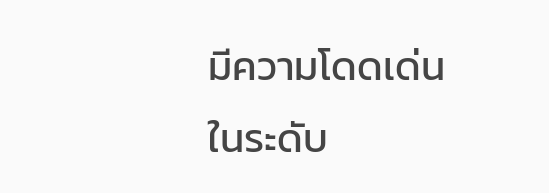มีความโดดเด่นในระดับ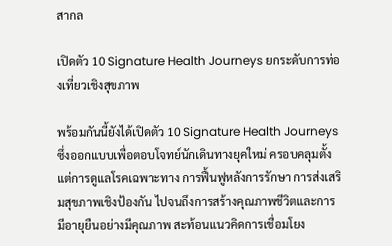สากล

เปิดตัว 10 Signature Health Journeys ยกระดับการท่องเที่ยวเชิงสุขภาพ

พร้อมกันนี้ยังได้เปิดตัว 10 Signature Health Journeys ซึ่งออกแบบเพื่อตอบโจทย์นักเดินทางยุคใหม่ ครอบคลุมตั้งแต่การดูแลโรคเฉพาะทาง การฟื้นฟูหลังการรักษา การส่งเสริมสุขภาพเชิงป้องกัน ไปจนถึงการสร้างคุณภาพชีวิตและการมีอายุยืนอย่างมีคุณภาพ สะท้อนแนวคิดการเชื่อมโยง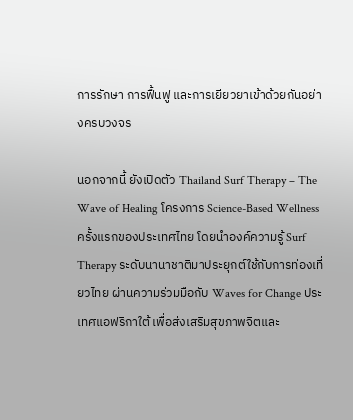การรักษา การฟื้นฟู และการเยียวยาเข้าด้วยกันอย่างครบวงจร

นอกจากนี้ ยังเปิดตัว Thailand Surf Therapy – The Wave of Healing โครงการ Science-Based Wellness ครั้งแรกของประเทศไทย โดยนำองค์ความรู้ Surf Therapy ระดับนานาชาติมาประยุกต์ใช้กับการท่องเที่ยวไทย ผ่านความร่วมมือกับ Waves for Change ประเทศแอฟริกาใต้ เพื่อส่งเสริมสุขภาพจิตและ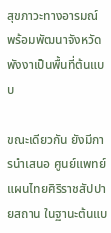สุขภาวะทางอารมณ์ พร้อมพัฒนาจังหวัดพังงาเป็นพื้นที่ต้นแบบ

ขณะเดียวกัน ยังมีการนำเสนอ ศูนย์แพทย์แผนไทยศิริราชสัปปายสถาน ในฐานะต้นแบ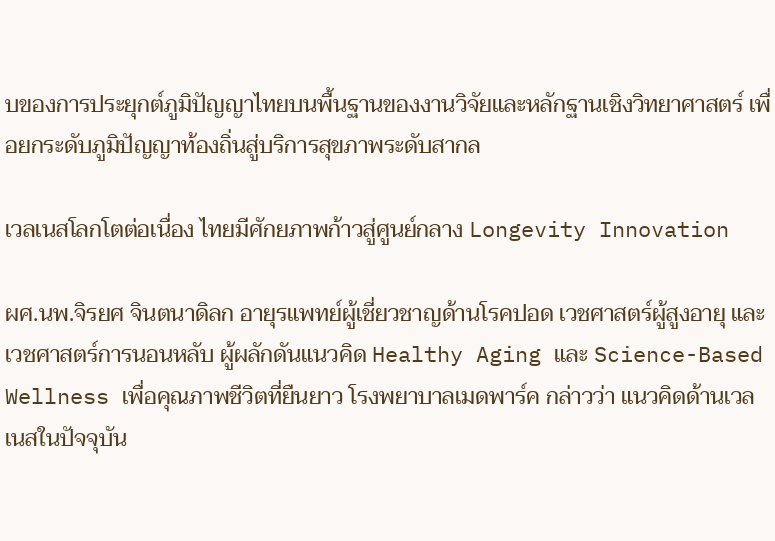บของการประยุกต์ภูมิปัญญาไทยบนพื้นฐานของงานวิจัยและหลักฐานเชิงวิทยาศาสตร์ เพื่อยกระดับภูมิปัญญาท้องถิ่นสู่บริการสุขภาพระดับสากล

เวลเนสโลกโตต่อเนื่อง ไทยมีศักยภาพก้าวสู่ศูนย์กลาง Longevity Innovation

ผศ.นพ.จิรยศ จินตนาดิลก อายุรแพทย์ผู้เชี่ยวชาญด้านโรคปอด เวชศาสตร์ผู้สูงอายุ และเวชศาสตร์การนอนหลับ ผู้ผลักดันแนวคิด Healthy Aging และ Science-Based Wellness เพื่อคุณภาพชีวิตที่ยืนยาว โรงพยาบาลเมดพาร์ค กล่าวว่า แนวคิดด้านเวลเนสในปัจจุบัน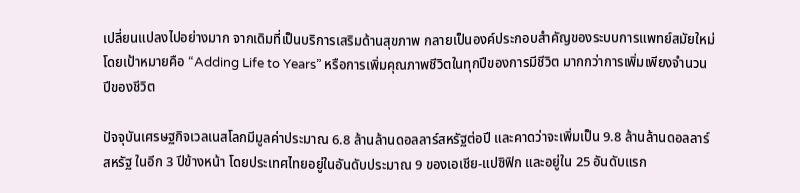เปลี่ยนแปลงไปอย่างมาก จากเดิมที่เป็นบริการเสริมด้านสุขภาพ กลายเป็นองค์ประกอบสำคัญของระบบการแพทย์สมัยใหม่ โดยเป้าหมายคือ “Adding Life to Years” หรือการเพิ่มคุณภาพชีวิตในทุกปีของการมีชีวิต มากกว่าการเพิ่มเพียงจำนวนปีของชีวิต

ปัจจุบันเศรษฐกิจเวลเนสโลกมีมูลค่าประมาณ 6.8 ล้านล้านดอลลาร์สหรัฐต่อปี และคาดว่าจะเพิ่มเป็น 9.8 ล้านล้านดอลลาร์สหรัฐ ในอีก 3 ปีข้างหน้า โดยประเทศไทยอยู่ในอันดับประมาณ 9 ของเอเชีย-แปซิฟิก และอยู่ใน 25 อันดับแรก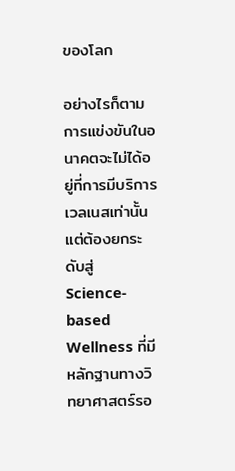ของโลก

อย่างไรก็ตาม การแข่งขันในอนาคตจะไม่ได้อยู่ที่การมีบริการเวลเนสเท่านั้น แต่ต้องยกระดับสู่ Science-based Wellness ที่มีหลักฐานทางวิทยาศาสตร์รอ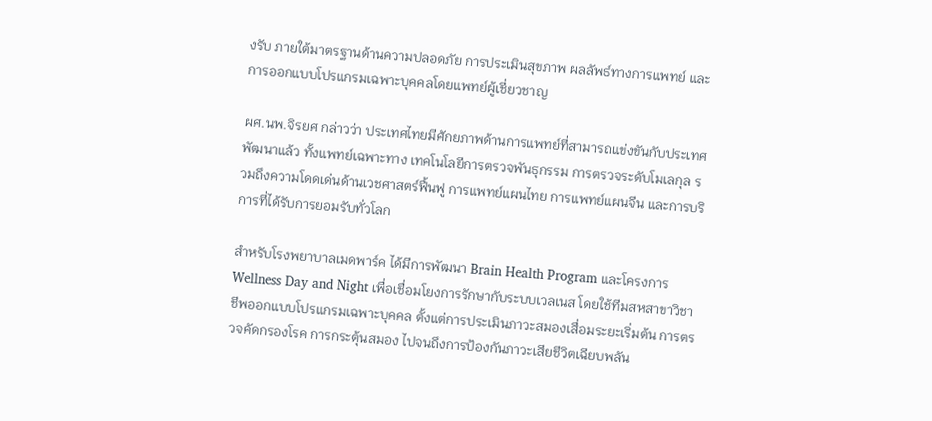งรับ ภายใต้มาตรฐานด้านความปลอดภัย การประเมินสุขภาพ ผลลัพธ์ทางการแพทย์ และการออกแบบโปรแกรมเฉพาะบุคคลโดยแพทย์ผู้เชี่ยวชาญ

ผศ.นพ.จิรยศ กล่าวว่า ประเทศไทยมีศักยภาพด้านการแพทย์ที่สามารถแข่งขันกับประเทศพัฒนาแล้ว ทั้งแพทย์เฉพาะทาง เทคโนโลยีการตรวจพันธุกรรม การตรวจระดับโมเลกุล รวมถึงความโดดเด่นด้านเวชศาสตร์ฟื้นฟู การแพทย์แผนไทย การแพทย์แผนจีน และการบริการที่ได้รับการยอมรับทั่วโลก

สำหรับโรงพยาบาลเมดพาร์ค ได้มีการพัฒนา Brain Health Program และโครงการ Wellness Day and Night เพื่อเชื่อมโยงการรักษากับระบบเวลเนส โดยใช้ทีมสหสาขาวิชาชีพออกแบบโปรแกรมเฉพาะบุคคล ตั้งแต่การประเมินภาวะสมองเสื่อมระยะเริ่มต้น การตรวจคัดกรองโรค การกระตุ้นสมอง ไปจนถึงการป้องกันภาวะเสียชีวิตเฉียบพลัน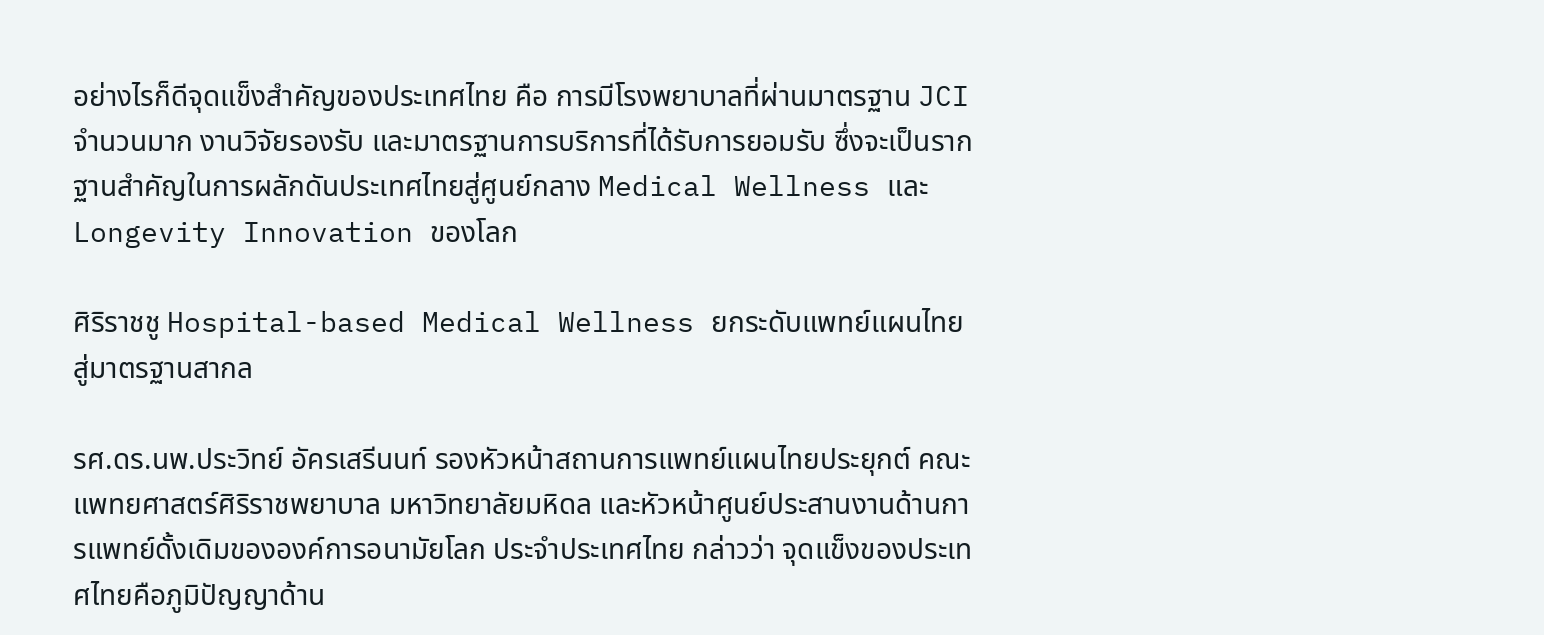อย่างไรก็ดีจุดแข็งสำคัญของประเทศไทย คือ การมีโรงพยาบาลที่ผ่านมาตรฐาน JCI จำนวนมาก งานวิจัยรองรับ และมาตรฐานการบริการที่ได้รับการยอมรับ ซึ่งจะเป็นรากฐานสำคัญในการผลักดันประเทศไทยสู่ศูนย์กลาง Medical Wellness และ Longevity Innovation ของโลก

ศิริราชชู Hospital-based Medical Wellness ยกระดับแพทย์แผนไทยสู่มาตรฐานสากล

รศ.ดร.นพ.ประวิทย์ อัครเสรีนนท์ รองหัวหน้าสถานการแพทย์แผนไทยประยุกต์ คณะแพทยศาสตร์ศิริราชพยาบาล มหาวิทยาลัยมหิดล และหัวหน้าศูนย์ประสานงานด้านการแพทย์ดั้งเดิมขององค์การอนามัยโลก ประจำประเทศไทย กล่าวว่า จุดแข็งของประเทศไทยคือภูมิปัญญาด้าน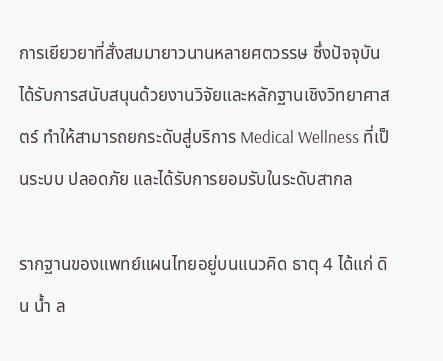การเยียวยาที่สั่งสมมายาวนานหลายศตวรรษ ซึ่งปัจจุบันได้รับการสนับสนุนด้วยงานวิจัยและหลักฐานเชิงวิทยาศาสตร์ ทำให้สามารถยกระดับสู่บริการ Medical Wellness ที่เป็นระบบ ปลอดภัย และได้รับการยอมรับในระดับสากล

รากฐานของแพทย์แผนไทยอยู่บนแนวคิด ธาตุ 4 ได้แก่ ดิน น้ำ ล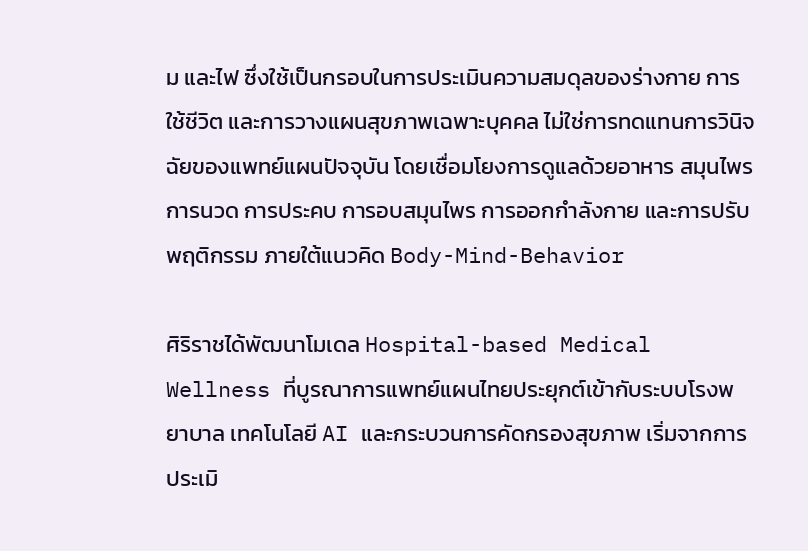ม และไฟ ซึ่งใช้เป็นกรอบในการประเมินความสมดุลของร่างกาย การใช้ชีวิต และการวางแผนสุขภาพเฉพาะบุคคล ไม่ใช่การทดแทนการวินิจฉัยของแพทย์แผนปัจจุบัน โดยเชื่อมโยงการดูแลด้วยอาหาร สมุนไพร การนวด การประคบ การอบสมุนไพร การออกกำลังกาย และการปรับพฤติกรรม ภายใต้แนวคิด Body-Mind-Behavior

ศิริราชได้พัฒนาโมเดล Hospital-based Medical Wellness ที่บูรณาการแพทย์แผนไทยประยุกต์เข้ากับระบบโรงพยาบาล เทคโนโลยี AI และกระบวนการคัดกรองสุขภาพ เริ่มจากการประเมิ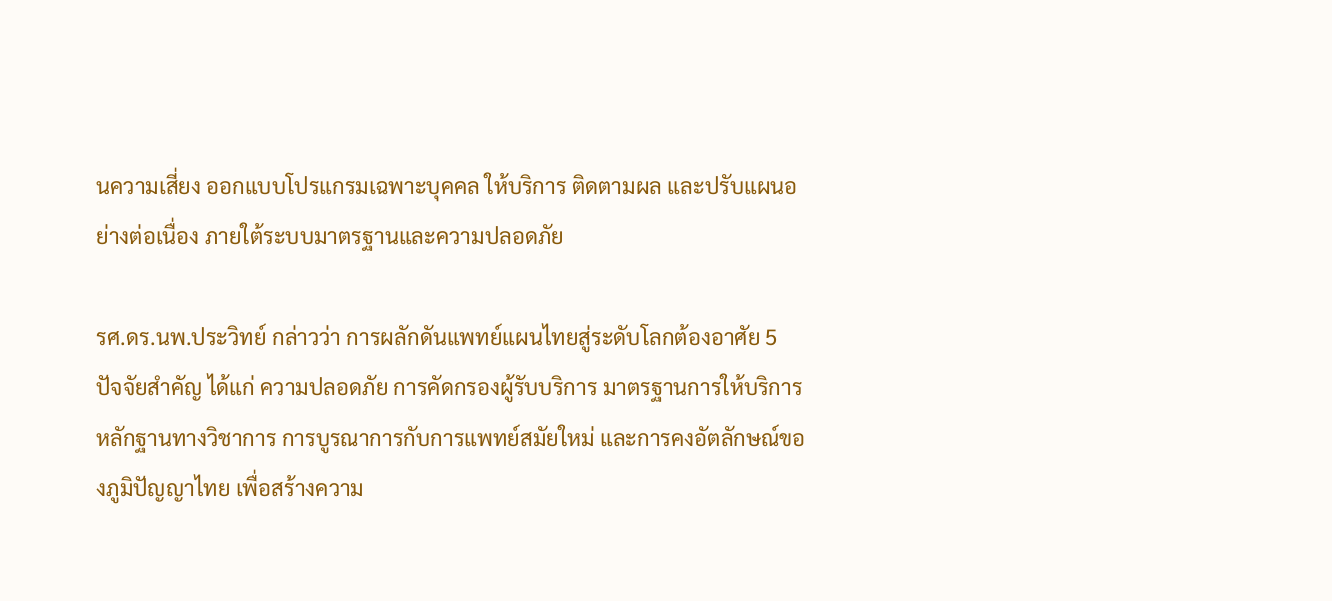นความเสี่ยง ออกแบบโปรแกรมเฉพาะบุคคล ให้บริการ ติดตามผล และปรับแผนอย่างต่อเนื่อง ภายใต้ระบบมาตรฐานและความปลอดภัย

รศ.ดร.นพ.ประวิทย์ กล่าวว่า การผลักดันแพทย์แผนไทยสู่ระดับโลกต้องอาศัย 5 ปัจจัยสำคัญ ได้แก่ ความปลอดภัย การคัดกรองผู้รับบริการ มาตรฐานการให้บริการ หลักฐานทางวิชาการ การบูรณาการกับการแพทย์สมัยใหม่ และการคงอัตลักษณ์ของภูมิปัญญาไทย เพื่อสร้างความ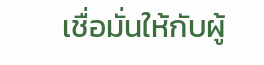เชื่อมั่นให้กับผู้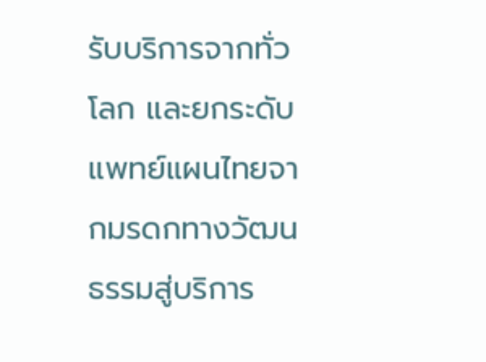รับบริการจากทั่วโลก และยกระดับแพทย์แผนไทยจากมรดกทางวัฒนธรรมสู่บริการ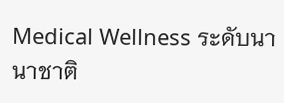Medical Wellness ระดับนานาชาติ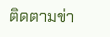ติดตามข่า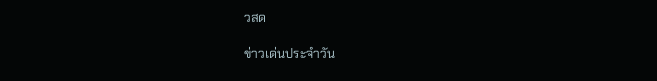วสด

ข่าวเด่นประจำวัน